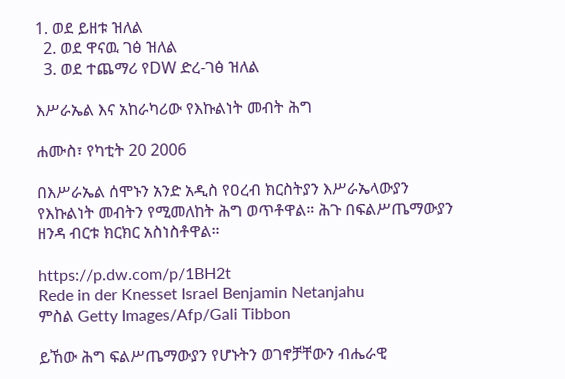1. ወደ ይዘቱ ዝለል
  2. ወደ ዋናዉ ገፅ ዝለል
  3. ወደ ተጨማሪ የDW ድረ-ገፅ ዝለል

እሥራኤል እና አከራካሪው የእኩልነት መብት ሕግ

ሐሙስ፣ የካቲት 20 2006

በእሥራኤል ሰሞኑን አንድ አዲስ የዐረብ ክርስትያን እሥራኤላውያን የእኩልነት መብትን የሚመለከት ሕግ ወጥቶዋል። ሕጉ በፍልሥጤማውያን ዘንዳ ብርቱ ክርክር አስነስቶዋል።

https://p.dw.com/p/1BH2t
Rede in der Knesset Israel Benjamin Netanjahu
ምስል Getty Images/Afp/Gali Tibbon

ይኸው ሕግ ፍልሥጤማውያን የሆኑትን ወገኖቻቸውን ብሔራዊ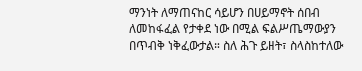ማንነት ለማጠናከር ሳይሆን በሀይማኖት ሰበብ ለመከፋፈል የታቀደ ነው በሚል ፍልሥጤማውያን በጥብቅ ነቅፈውታል። ስለ ሕጉ ይዘት፣ ስላስከተለው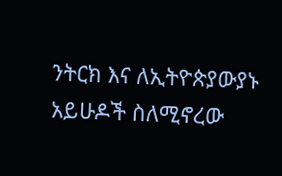ንትርክ እና ለኢትዮጵያውያኑ አይሁዶች ስለሚኖረው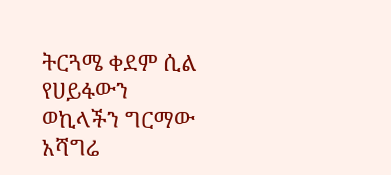ትርጓሜ ቀደም ሲል የሀይፋውን ወኪላችን ግርማው አሻግሬ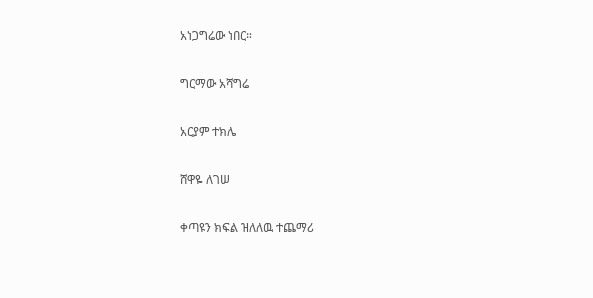አነጋግሬው ነበር።

ግርማው አሻግሬ

አርያም ተክሌ

ሸዋዬ ለገሠ

ቀጣዩን ክፍል ዝለለዉ ተጨማሪ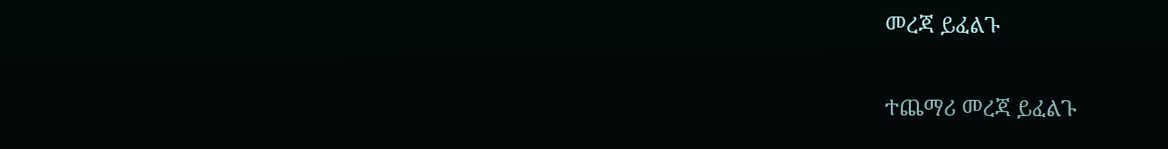መረጃ ይፈልጉ

ተጨማሪ መረጃ ይፈልጉ